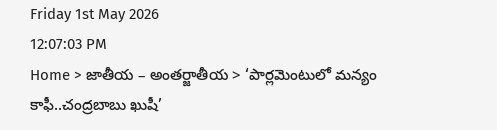Friday 1st May 2026
12:07:03 PM
Home > జాతీయ – అంతర్జాతీయ > ‘పార్లమెంటులో మన్యం కాఫీ..చంద్రబాబు ఖుషీ’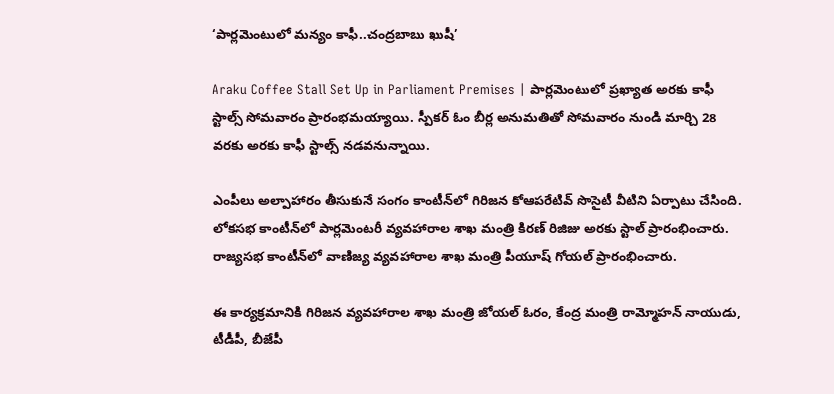‘పార్లమెంటులో మన్యం కాఫీ..చంద్రబాబు ఖుషీ’

Araku Coffee Stall Set Up in Parliament Premises | పార్లమెంటులో ప్రఖ్యాత అరకు కాఫీ స్టాల్స్ సోమవారం ప్రారంభమయ్యాయి. స్పీకర్ ఓం బీర్ల అనుమతితో సోమవారం నుండి మార్చి 28 వరకు అరకు కాఫీ స్టాల్స్ నడవనున్నాయి.

ఎంపీలు అల్పాహారం తీసుకునే సంగం కాంటీన్‌లో గిరిజన కోఆపరేటివ్ సొసైటీ వీటిని ఏర్పాటు చేసింది. లోకసభ కాంటీన్‌లో పార్లమెంటరీ వ్యవహారాల శాఖ మంత్రి కిరణ్ రిజిజు అరకు స్టాల్ ప్రారంభించారు. రాజ్యసభ కాంటీన్‌లో వాణిజ్య వ్యవహారాల శాఖ మంత్రి పీయూష్ గోయల్ ప్రారంభించారు.

ఈ కార్యక్రమానికి గిరిజన వ్యవహారాల శాఖ మంత్రి జోయల్ ఓరం, కేంద్ర మంత్రి రామ్మోహన్ నాయుడు, టీడీపీ, బీజేపీ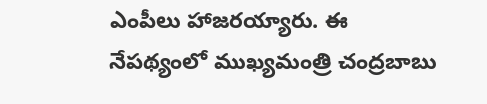ఎంపీలు హాజరయ్యారు. ఈ నేపథ్యంలో ముఖ్యమంత్రి చంద్రబాబు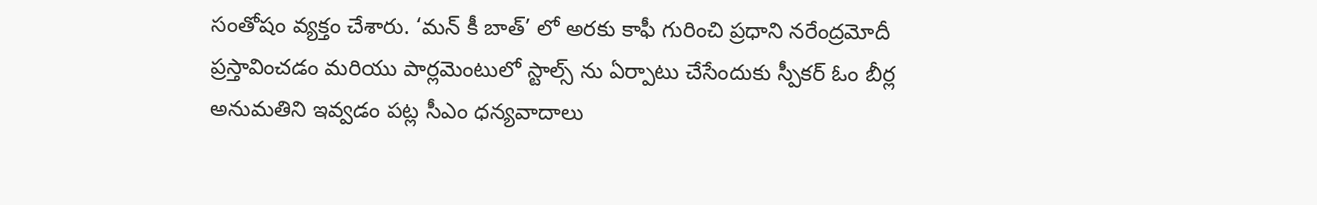సంతోషం వ్యక్తం చేశారు. ‘మన్ కీ బాత్’ లో అరకు కాఫీ గురించి ప్రధాని నరేంద్రమోదీ ప్రస్తావించడం మరియు పార్లమెంటులో స్టాల్స్ ను ఏర్పాటు చేసేందుకు స్పీకర్ ఓం బీర్ల అనుమతిని ఇవ్వడం పట్ల సీఎం ధన్యవాదాలు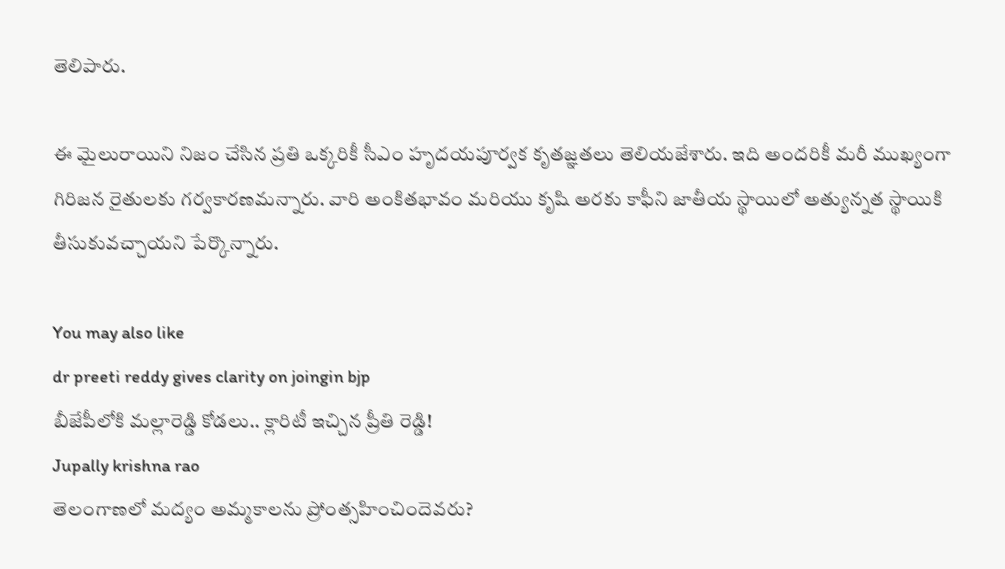తెలిపారు.

ఈ మైలురాయిని నిజం చేసిన ప్రతి ఒక్కరికీ సీఎం హృదయపూర్వక కృతజ్ఞతలు తెలియజేశారు. ఇది అందరికీ మరీ ముఖ్యంగా గిరిజన రైతులకు గర్వకారణమన్నారు. వారి అంకితభావం మరియు కృషి అరకు కాఫీని జాతీయ స్థాయిలో అత్యున్నత స్థాయికి తీసుకువచ్చాయని పేర్కొన్నారు.

You may also like
dr preeti reddy gives clarity on joingin bjp
బీజేపీలోకి మల్లారెడ్డి కోడలు.. క్లారిటీ ఇచ్చిన ప్రీతి రెడ్డి!
Jupally krishna rao
తెలంగాణలో మ‌ద్యం అమ్మ‌కాల‌ను ప్రోంత్స‌హించిందెవ‌రు?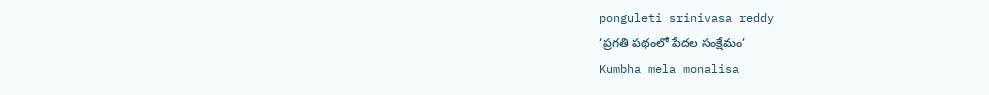ponguleti srinivasa reddy
‘ప్రగతి పథంలో పేదల సంక్షేమం’
Kumbha mela monalisa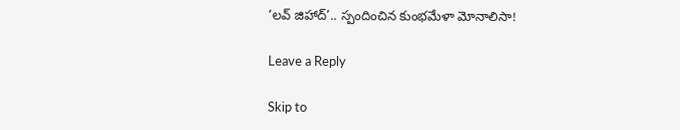‘లవ్ జిహాద్’.. స్పందించిన కుంభమేళా మోనాలిసా!

Leave a Reply

Skip to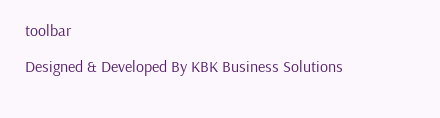toolbar

Designed & Developed By KBK Business Solutions